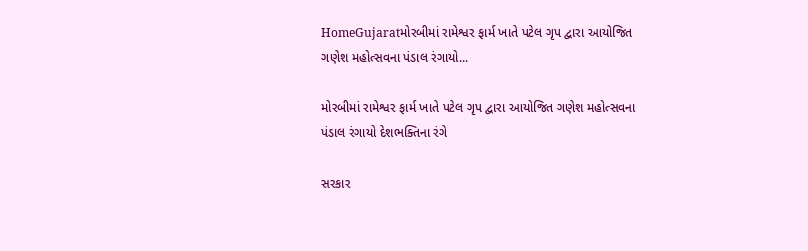HomeGujaratમોરબીમાં રામેશ્વર ફાર્મ ખાતે પટેલ ગૃપ દ્વારા આયોજિત ગણેશ મહોત્સવના પંડાલ રંગાયો...

મોરબીમાં રામેશ્વર ફાર્મ ખાતે પટેલ ગૃપ દ્વારા આયોજિત ગણેશ મહોત્સવના પંડાલ રંગાયો દેશભક્તિના રંગે

સરકાર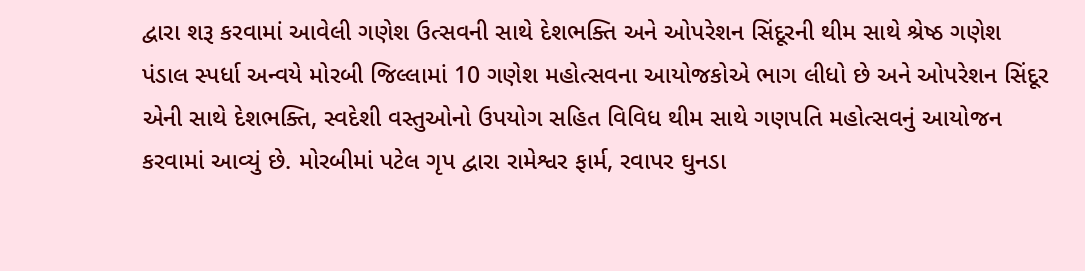દ્વારા શરૂ કરવામાં આવેલી ગણેશ ઉત્સવની સાથે દેશભક્તિ અને ઓપરેશન સિંદૂરની થીમ સાથે શ્રેષ્ઠ ગણેશ પંડાલ સ્પર્ધા અન્વયે મોરબી જિલ્લામાં 10 ગણેશ મહોત્સવના આયોજકોએ ભાગ લીધો છે અને ઓપરેશન સિંદૂર એની સાથે દેશભક્તિ, સ્વદેશી વસ્તુઓનો ઉપયોગ સહિત વિવિધ થીમ સાથે ગણપતિ મહોત્સવનું આયોજન કરવામાં આવ્યું છે. મોરબીમાં પટેલ ગૃપ દ્વારા રામેશ્વર ફાર્મ, રવાપર ઘુનડા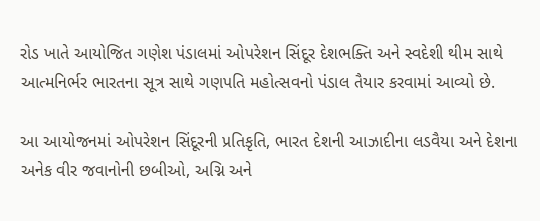રોડ ખાતે આયોજિત ગણેશ પંડાલમાં ઓપરેશન સિંદૂર દેશભક્તિ અને સ્વદેશી થીમ સાથે આત્મનિર્ભર ભારતના સૂત્ર સાથે ગણપતિ મહોત્સવનો પંડાલ તૈયાર કરવામાં આવ્યો છે.

આ આયોજનમાં ઓપરેશન સિંદૂરની પ્રતિકૃતિ, ભારત દેશની આઝાદીના લડવૈયા અને દેશના અનેક વીર જવાનોની છબીઓ, અગ્નિ અને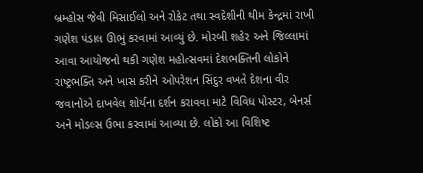બ્રમ્હોસ જેવી મિસાઈલો અને રોકેટ તથા સ્વદેશીની થીમ કેન્દ્રમાં રાખી ગણેશ પંડાલ ઊભું કરવામાં આવ્યું છે. મોરબી શહેર અને જિલ્લામાં આવા આયોજનો થકી ગણેશ મહોત્સવમાં દેશભક્તિની લોકોને રાષ્ટ્રભક્તિ અને ખાસ કરીને ઓપરેશન સિંદુર વખતે દેશના વીર જવાનોએ દાખવેલ શોર્યના દર્શન કરાવવા માટે વિવિધ પોસ્ટર, બેનર્સ અને મોડલ્સ ઉભા કરવામાં આવ્યા છે. લોકો આ વિશિષ્ટ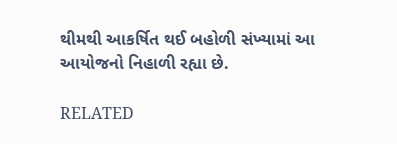થીમથી આકર્ષિત થઈ બહોળી સંખ્યામાં આ આયોજનો નિહાળી રહ્યા છે.

RELATED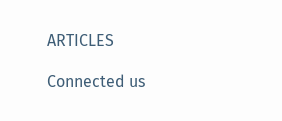ARTICLES

Connected us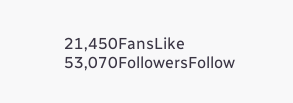21,450FansLike
53,070FollowersFollow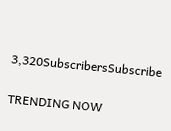3,320SubscribersSubscribe

TRENDING NOW